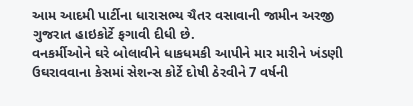આમ આદમી પાર્ટીના ધારાસભ્ય ચૈતર વસાવાની જામીન અરજી ગુજરાત હાઇકોર્ટે ફગાવી દીધી છે.
વનકર્મીઓને ઘરે બોલાવીને ધાકધમકી આપીને માર મારીને ખંડણી ઉઘરાવવાના કેસમાં સેશન્સ કોર્ટે દોષી ઠેરવીને 7 વર્ષની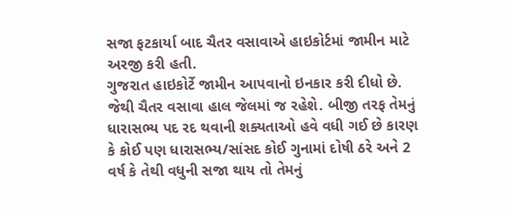સજા ફટકાર્યા બાદ ચૈતર વસાવાએ હાઇકોર્ટમાં જામીન માટે અરજી કરી હતી.
ગુજરાત હાઇકોર્ટે જામીન આપવાનો ઇનકાર કરી દીધો છે. જેથી ચૈતર વસાવા હાલ જેલમાં જ રહેશે. બીજી તરફ તેમનું ધારાસભ્ય પદ રદ થવાની શક્યતાઓ હવે વધી ગઈ છે કારણ કે કોઈ પણ ધારાસભ્ય/સાંસદ કોઈ ગુનામાં દોષી ઠરે અને 2 વર્ષ કે તેથી વધુની સજા થાય તો તેમનું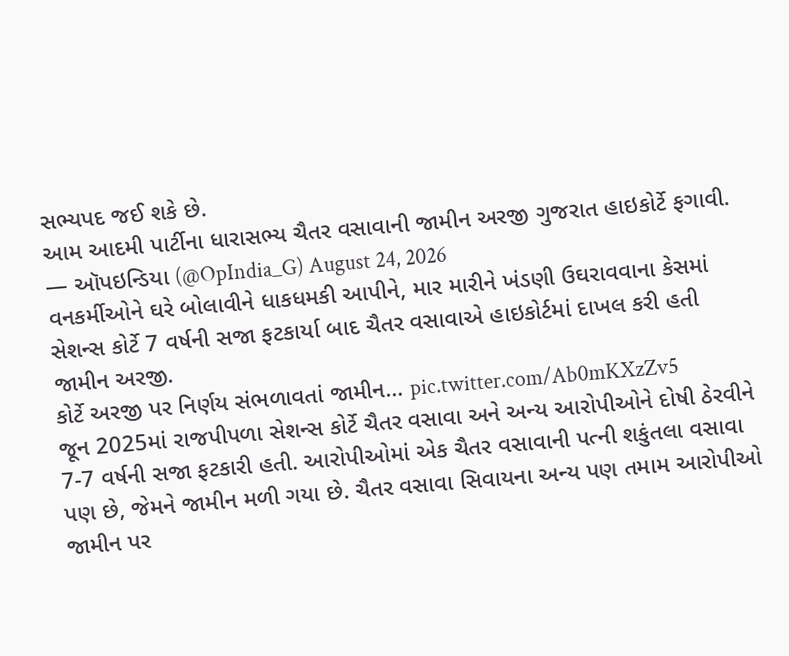સભ્યપદ જઈ શકે છે.
આમ આદમી પાર્ટીના ધારાસભ્ય ચૈતર વસાવાની જામીન અરજી ગુજરાત હાઇકોર્ટે ફગાવી.
— ઑપઇન્ડિયા (@OpIndia_G) August 24, 2026
વનકર્મીઓને ઘરે બોલાવીને ધાકધમકી આપીને, માર મારીને ખંડણી ઉઘરાવવાના કેસમાં સેશન્સ કોર્ટે 7 વર્ષની સજા ફટકાર્યા બાદ ચૈતર વસાવાએ હાઇકોર્ટમાં દાખલ કરી હતી જામીન અરજી.
કોર્ટે અરજી પર નિર્ણય સંભળાવતાં જામીન… pic.twitter.com/Ab0mKXzZv5
જૂન 2025માં રાજપીપળા સેશન્સ કોર્ટે ચૈતર વસાવા અને અન્ય આરોપીઓને દોષી ઠેરવીને 7-7 વર્ષની સજા ફટકારી હતી. આરોપીઓમાં એક ચૈતર વસાવાની પત્ની શકુંતલા વસાવા પણ છે, જેમને જામીન મળી ગયા છે. ચૈતર વસાવા સિવાયના અન્ય પણ તમામ આરોપીઓ જામીન પર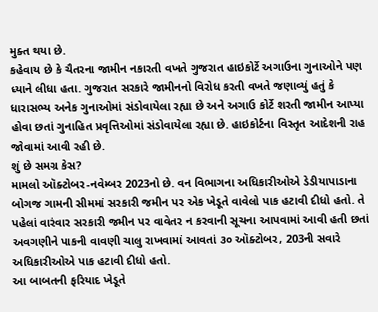મુક્ત થયા છે.
કહેવાય છે કે ચૈતરના જામીન નકારતી વખતે ગુજરાત હાઇકોર્ટે અગાઉના ગુનાઓને પણ ધ્યાને લીધા હતા. ગુજરાત સરકારે જામીનનો વિરોધ કરતી વખતે જણાવ્યું હતું કે ધારાસભ્ય અનેક ગુનાઓમાં સંડોવાયેલા રહ્યા છે અને અગાઉ કોર્ટે શરતી જામીન આપ્યા હોવા છતાં ગુનાહિત પ્રવૃત્તિઓમાં સંડોવાયેલા રહ્યા છે. હાઇકોર્ટના વિસ્તૃત આદેશની રાહ જોવામાં આવી રહી છે.
શું છે સમગ્ર કેસ?
મામલો ઑક્ટોબર-નવેમ્બર 2023નો છે. વન વિભાગના અધિકારીઓએ ડેડીયાપાડાના બોગજ ગામની સીમમાં સરકારી જમીન પર એક ખેડૂતે વાવેલો પાક હટાવી દીધો હતો. તે પહેલાં વારંવાર સરકારી જમીન પર વાવેતર ન કરવાની સૂચના આપવામાં આવી હતી છતાં અવગણીને પાકની વાવણી ચાલુ રાખવામાં આવતાં ૩૦ ઑક્ટોબર, 203ની સવારે અધિકારીઓએ પાક હટાવી દીધો હતો.
આ બાબતની ફરિયાદ ખેડૂતે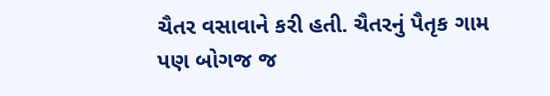ચૈતર વસાવાને કરી હતી. ચૈતરનું પૈતૃક ગામ પણ બોગજ જ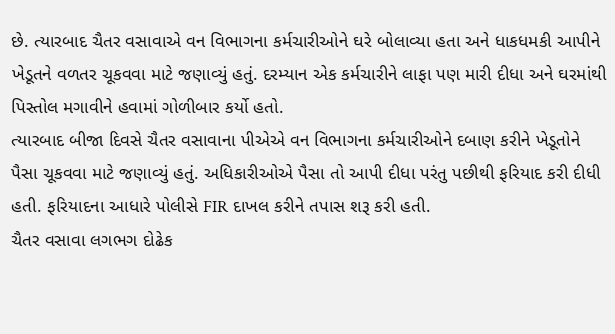છે. ત્યારબાદ ચૈતર વસાવાએ વન વિભાગના કર્મચારીઓને ઘરે બોલાવ્યા હતા અને ધાકધમકી આપીને ખેડૂતને વળતર ચૂકવવા માટે જણાવ્યું હતું. દરમ્યાન એક કર્મચારીને લાફા પણ મારી દીધા અને ઘરમાંથી પિસ્તોલ મગાવીને હવામાં ગોળીબાર કર્યો હતો.
ત્યારબાદ બીજા દિવસે ચૈતર વસાવાના પીએએ વન વિભાગના કર્મચારીઓને દબાણ કરીને ખેડૂતોને પૈસા ચૂકવવા માટે જણાવ્યું હતું. અધિકારીઓએ પૈસા તો આપી દીધા પરંતુ પછીથી ફરિયાદ કરી દીધી હતી. ફરિયાદના આધારે પોલીસે FIR દાખલ કરીને તપાસ શરૂ કરી હતી.
ચૈતર વસાવા લગભગ દોઢેક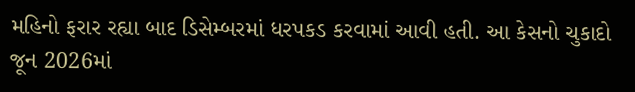મહિનો ફરાર રહ્યા બાદ ડિસેમ્બરમાં ધરપકડ કરવામાં આવી હતી. આ કેસનો ચુકાદો જૂન 2026માં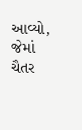આવ્યો, જેમાં ચૈતર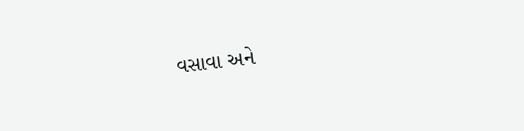વસાવા અને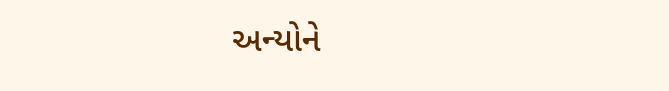અન્યોને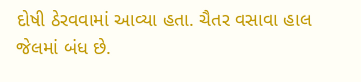દોષી ઠેરવવામાં આવ્યા હતા. ચૈતર વસાવા હાલ જેલમાં બંધ છે.